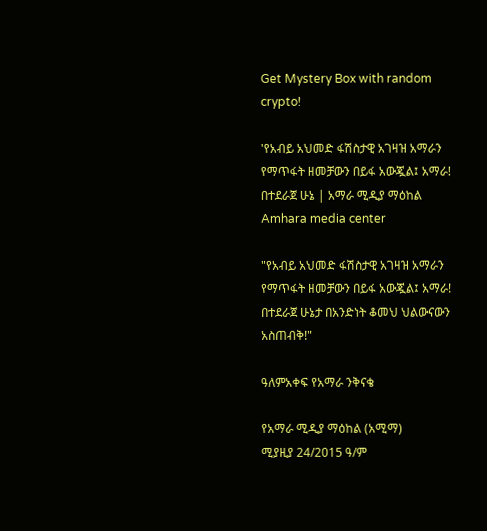Get Mystery Box with random crypto!

'የአብይ አህመድ ፋሽስታዊ አገዛዝ አማራን የማጥፋት ዘመቻውን በይፋ አውጇል፤ አማራ! በተደራጀ ሁኔ | አማራ ሚዲያ ማዕከል Amhara media center

"የአብይ አህመድ ፋሽስታዊ አገዛዝ አማራን የማጥፋት ዘመቻውን በይፋ አውጇል፤ አማራ! በተደራጀ ሁኔታ በአንድነት ቆመህ ህልውናውን አስጠብቅ!"

ዓለምአቀፍ የአማራ ንቅናቄ

የአማራ ሚዲያ ማዕከል (አሚማ)
ሚያዚያ 24/2015 ዓ/ም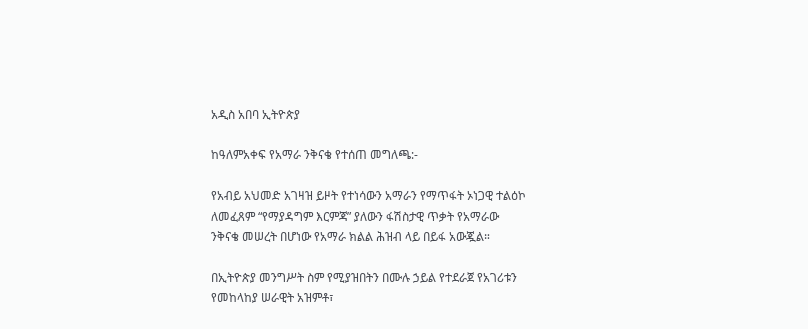አዲስ አበባ ኢትዮጵያ

ከዓለምአቀፍ የአማራ ንቅናቄ የተሰጠ መግለጫ:-

የአብይ አህመድ አገዛዝ ይዞት የተነሳውን አማራን የማጥፋት ኦነጋዊ ተልዕኮ ለመፈጸም “የማያዳግም እርምጃ” ያለውን ፋሽስታዊ ጥቃት የአማራው
ንቅናቄ መሠረት በሆነው የአማራ ክልል ሕዝብ ላይ በይፋ አውጇል።

በኢትዮጵያ መንግሥት ስም የሚያዝበትን በሙሉ ኃይል የተደራጀ የአገሪቱን የመከላከያ ሠራዊት አዝምቶ፣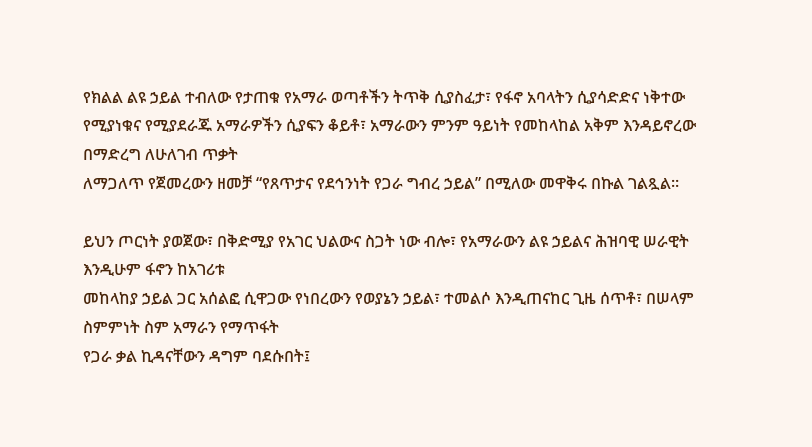የክልል ልዩ ኃይል ተብለው የታጠቁ የአማራ ወጣቶችን ትጥቅ ሲያስፈታ፣ የፋኖ አባላትን ሲያሳድድና ነቅተው
የሚያነቁና የሚያደራጁ አማራዎችን ሲያፍን ቆይቶ፣ አማራውን ምንም ዓይነት የመከላከል አቅም እንዳይኖረው በማድረግ ለሁለገብ ጥቃት
ለማጋለጥ የጀመረውን ዘመቻ “የጸጥታና የደኅንነት የጋራ ግብረ ኃይል” በሚለው መዋቅሩ በኩል ገልጿል።

ይህን ጦርነት ያወጀው፣ በቅድሚያ የአገር ህልውና ስጋት ነው ብሎ፣ የአማራውን ልዩ ኃይልና ሕዝባዊ ሠራዊት እንዲሁም ፋኖን ከአገሪቱ
መከላከያ ኃይል ጋር አሰልፎ ሲዋጋው የነበረውን የወያኔን ኃይል፣ ተመልሶ እንዲጠናከር ጊዜ ሰጥቶ፣ በሠላም ስምምነት ስም አማራን የማጥፋት
የጋራ ቃል ኪዳናቸውን ዳግም ባደሱበት፤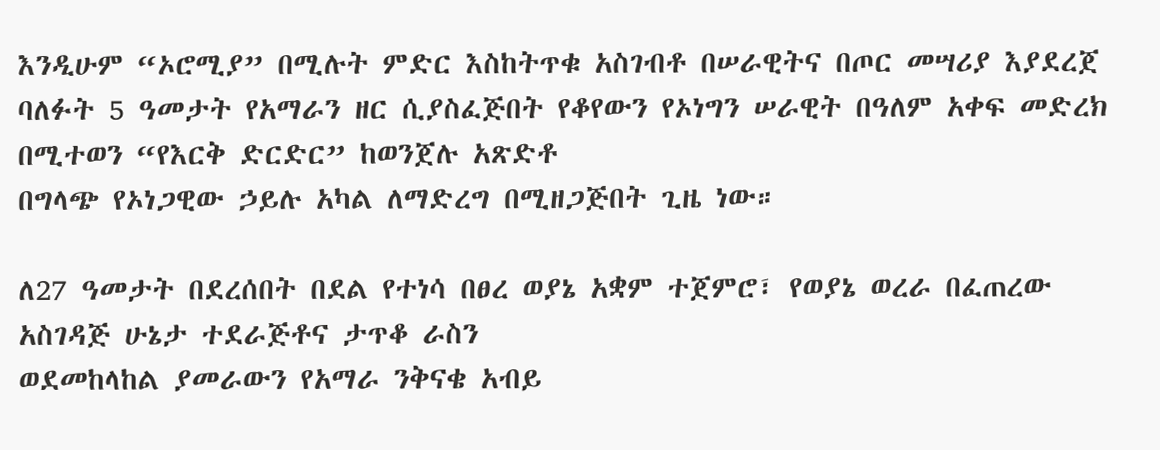እንዲሁም “ኦሮሚያ” በሚሉት ምድር እስከትጥቁ አስገብቶ በሠራዊትና በጦር መሣሪያ እያደረጀ
ባለፉት 5 ዓመታት የአማራን ዘር ሲያስፈጅበት የቆየውን የኦነግን ሠራዊት በዓለም አቀፍ መድረክ በሚተወን “የእርቅ ድርድር” ከወንጀሉ አጽድቶ
በግላጭ የኦነጋዊው ኃይሉ አካል ለማድረግ በሚዘጋጅበት ጊዜ ነው።

ለ27 ዓመታት በደረሰበት በደል የተነሳ በፀረ ወያኔ አቋም ተጀምሮ፣ የወያኔ ወረራ በፈጠረው አስገዳጅ ሁኔታ ተደራጅቶና ታጥቆ ራስን
ወደመከላከል ያመራውን የአማራ ንቅናቄ አብይ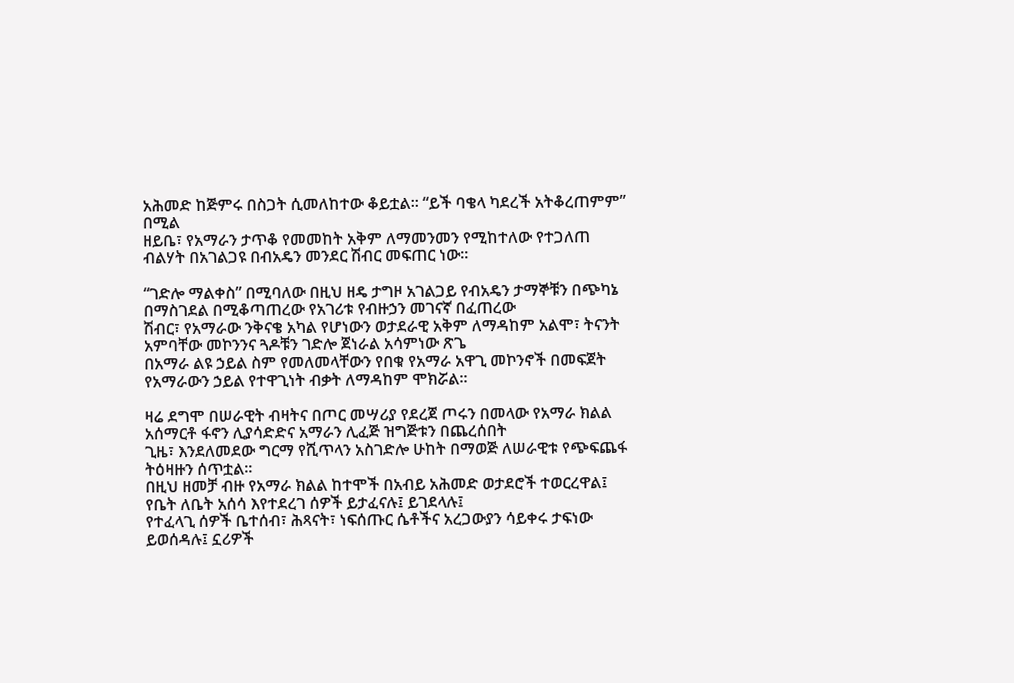አሕመድ ከጅምሩ በስጋት ሲመለከተው ቆይቷል። “ይች ባቄላ ካደረች አትቆረጠምም” በሚል
ዘይቤ፣ የአማራን ታጥቆ የመመከት አቅም ለማመንመን የሚከተለው የተጋለጠ ብልሃት በአገልጋዩ በብአዴን መንደር ሽብር መፍጠር ነው።

“ገድሎ ማልቀስ” በሚባለው በዚህ ዘዴ ታግዞ አገልጋይ የብአዴን ታማኞቹን በጭካኔ በማስገደል በሚቆጣጠረው የአገሪቱ የብዙኃን መገናኛ በፈጠረው
ሽብር፣ የአማራው ንቅናቄ አካል የሆነውን ወታደራዊ አቅም ለማዳከም አልሞ፣ ትናንት አምባቸው መኮንንና ጓዶቹን ገድሎ ጀነራል አሳምነው ጽጌ
በአማራ ልዩ ኃይል ስም የመለመላቸውን የበቁ የአማራ አዋጊ መኮንኖች በመፍጀት የአማራውን ኃይል የተዋጊነት ብቃት ለማዳከም ሞክሯል።

ዛሬ ደግሞ በሠራዊት ብዛትና በጦር መሣሪያ የደረጀ ጦሩን በመላው የአማራ ክልል አሰማርቶ ፋኖን ሊያሳድድና አማራን ሊፈጅ ዝግጅቱን በጨረሰበት
ጊዜ፣ እንደለመደው ግርማ የሺጥላን አስገድሎ ሁከት በማወጅ ለሠራዊቱ የጭፍጨፋ ትዕዛዙን ሰጥቷል።
በዚህ ዘመቻ ብዙ የአማራ ክልል ከተሞች በአብይ አሕመድ ወታደሮች ተወርረዋል፤ የቤት ለቤት አሰሳ እየተደረገ ሰዎች ይታፈናሉ፤ ይገደላሉ፤
የተፈላጊ ሰዎች ቤተሰብ፣ ሕጻናት፣ ነፍሰጡር ሴቶችና አረጋውያን ሳይቀሩ ታፍነው ይወሰዳሉ፤ ኗሪዎች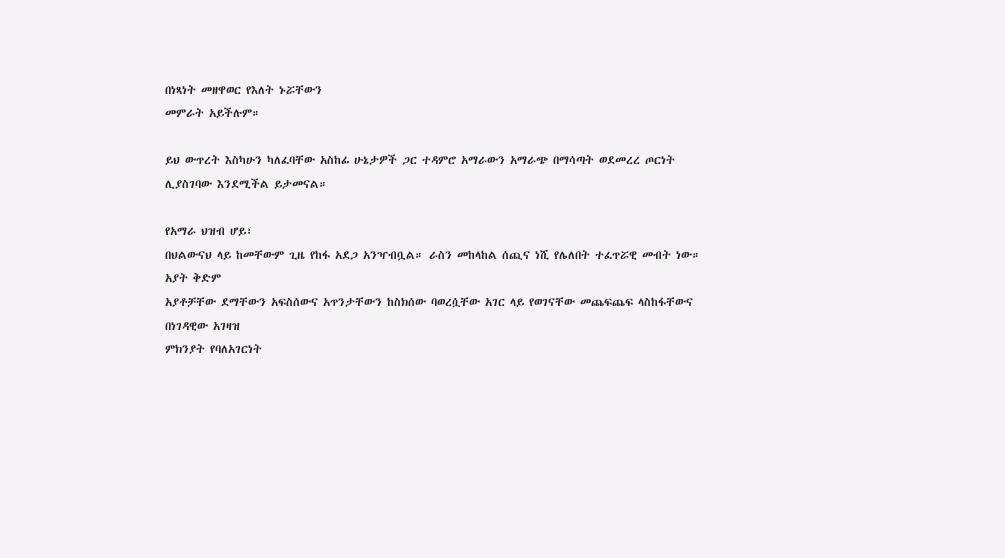በነጻነት መዘዋወር የእለት ኑሯቸውን
መምራት አይችሉም።

ይህ ውጥረት እስካሁን ካለፈባቸው አስከፊ ሁኔታዎች ጋር ተዳምሮ አማራውን አማራጭ በማሳጣት ወደመረረ ጦርነት
ሊያስገባው እንደሚችል ይታመናል።

የአማራ ህዝብ ሆይ፣
በህልውናህ ላይ ከመቸውም ጊዜ የከፋ አደጋ አንዣብቧል። ራስን መከላከል ሰጪና ነሺ የሌለበት ተፈጥሯዊ መብት ነው። አያት ቅድም
አያቶቻቸው ደማቸውን አፍስሰውና አጥንታቸውን ከስክሰው ባወረሷቸው አገር ላይ የወገናቸው መጨፍጨፍ ላስከፋቸውና በነገዳዊው አገዛዝ
ምክንያት የባለአገርነት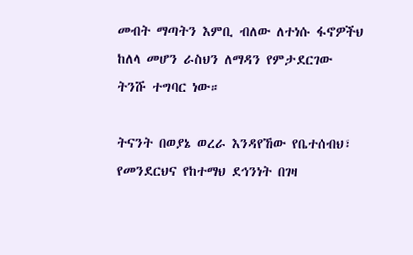መብት ማጣትን እምቢ ብለው ለተነሱ ፋኖዎችህ ከለላ መሆን ራስህን ለማዳን የምታደርገው ትንሹ ተግባር ነው።

ትናንት በወያኔ ወረራ እንዳየኸው የቤተሰብህ፣ የመንደርህና የከተማህ ደኅንነት በገዛ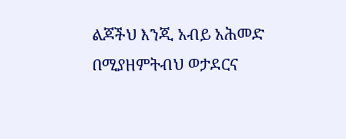ልጆችህ እንጂ አብይ አሕመድ በሚያዘምትብህ ወታደርና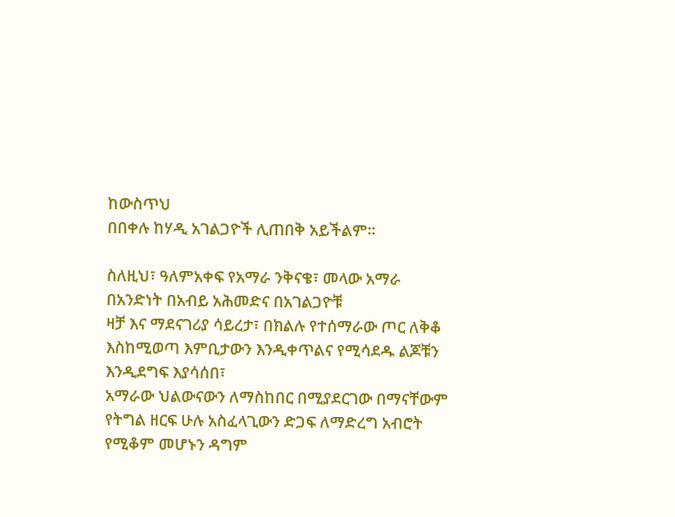ከውስጥህ
በበቀሉ ከሃዲ አገልጋዮች ሊጠበቅ አይችልም።

ስለዚህ፣ ዓለምአቀፍ የአማራ ንቅናቄ፣ መላው አማራ በአንድነት በአብይ አሕመድና በአገልጋዮቹ
ዛቻ እና ማደናገሪያ ሳይረታ፣ በክልሉ የተሰማራው ጦር ለቅቆ እስከሚወጣ እምቢታውን እንዲቀጥልና የሚሳደዱ ልጆቹን እንዲደግፍ እያሳሰበ፣
አማራው ህልውናውን ለማስከበር በሚያደርገው በማናቸውም የትግል ዘርፍ ሁሉ አስፈላጊውን ድጋፍ ለማድረግ አብሮት የሚቆም መሆኑን ዳግም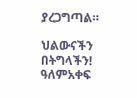ያረጋግጣል።

ህልውናችን በትግላችን!
ዓለምአቀፍ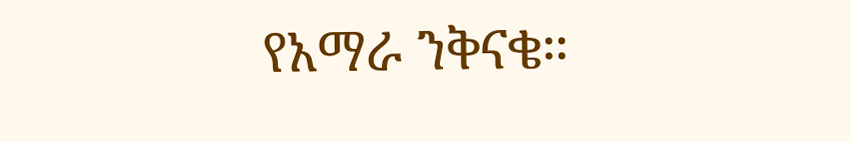የአማራ ንቅናቄ።